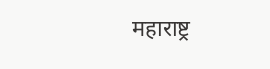महाराष्ट्र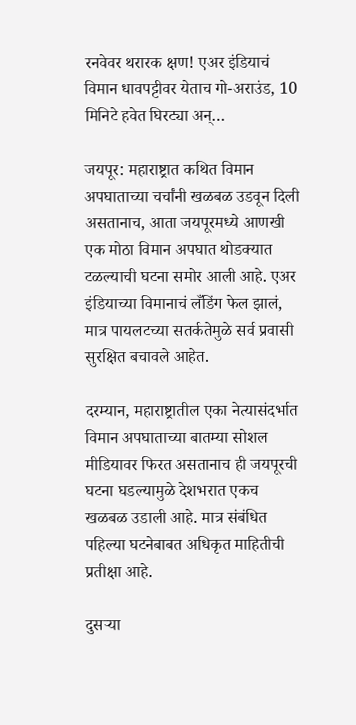रनवेवर थरारक क्षण! एअर इंडियाचं विमान धावपट्टीवर येताच गो-अराउंड, 10 मिनिटे हवेत घिरट्या अन्…

जयपूर: महाराष्ट्रात कथित विमान अपघाताच्या चर्चांनी खळबळ उडवून दिली असतानाच, आता जयपूरमध्ये आणखी एक मोठा विमान अपघात थोडक्यात टळल्याची घटना समोर आली आहे. एअर इंडियाच्या विमानाचं लँडिंग फेल झालं, मात्र पायलटच्या सतर्कतेमुळे सर्व प्रवासी सुरक्षित बचावले आहेत.

दरम्यान, महाराष्ट्रातील एका नेत्यासंदर्भात विमान अपघाताच्या बातम्या सोशल मीडियावर फिरत असतानाच ही जयपूरची घटना घडल्यामुळे देशभरात एकच खळबळ उडाली आहे. मात्र संबंधित पहिल्या घटनेबाबत अधिकृत माहितीची प्रतीक्षा आहे.

दुसऱ्या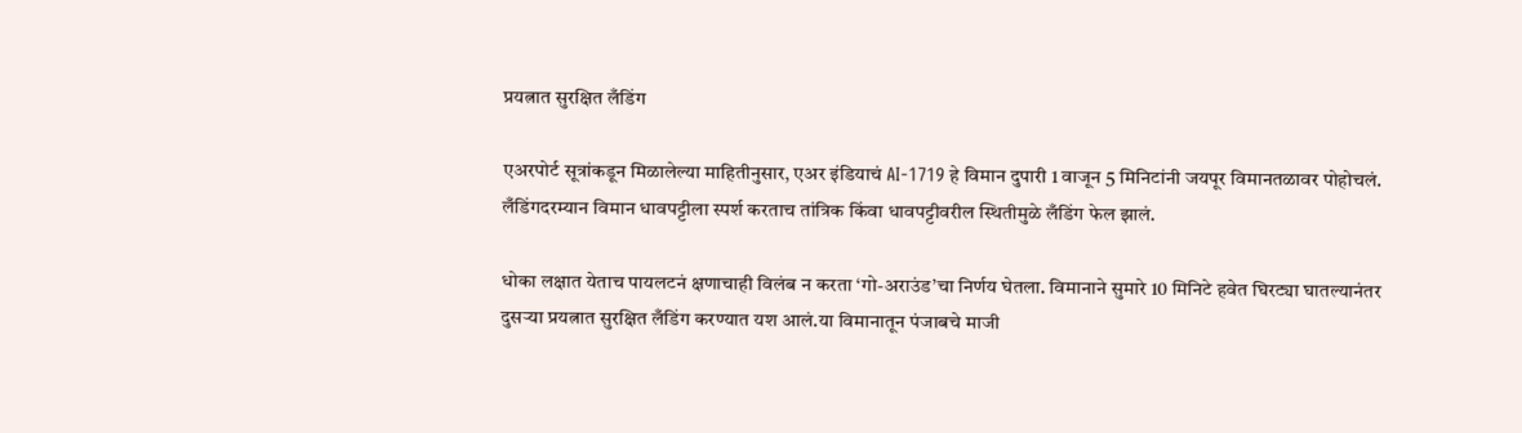प्रयत्नात सुरक्षित लँडिंग

एअरपोर्ट सूत्रांकडून मिळालेल्या माहितीनुसार, एअर इंडियाचं AI-1719 हे विमान दुपारी 1 वाजून 5 मिनिटांनी जयपूर विमानतळावर पोहोचलं. लँडिंगदरम्यान विमान धावपट्टीला स्पर्श करताच तांत्रिक किंवा धावपट्टीवरील स्थितीमुळे लँडिंग फेल झालं.

धोका लक्षात येताच पायलटनं क्षणाचाही विलंब न करता ‘गो-अराउंड’चा निर्णय घेतला. विमानाने सुमारे 10 मिनिटे हवेत घिरट्या घातल्यानंतर दुसऱ्या प्रयत्नात सुरक्षित लँडिंग करण्यात यश आलं.या विमानातून पंजाबचे माजी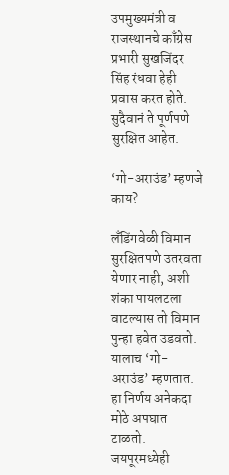उपमुख्यमंत्री व राजस्थानचे काँग्रेस प्रभारी सुखजिंदर सिंह रंधवा हेही प्रवास करत होते. सुदैवानं ते पूर्णपणे सुरक्षित आहेत.

‘गो-अराउंड’ म्हणजे काय?

लँडिंगवेळी विमान सुरक्षितपणे उतरवता येणार नाही, अशी शंका पायलटला वाटल्यास तो विमान पुन्हा हवेत उडवतो. यालाच ‘गो-अराउंड’ म्हणतात. हा निर्णय अनेकदा मोठे अपघात टाळतो. जयपूरमध्येही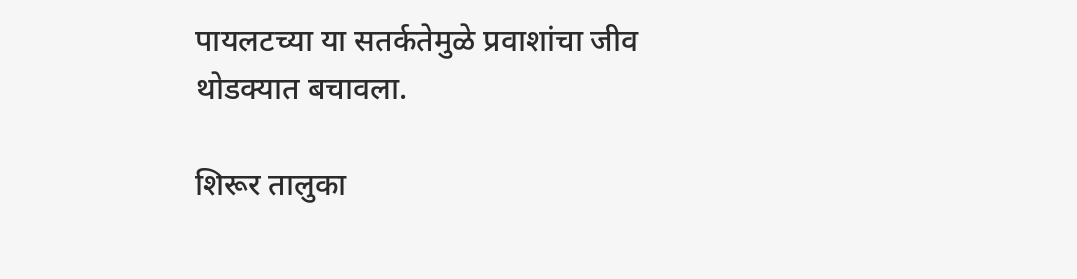पायलटच्या या सतर्कतेमुळे प्रवाशांचा जीव थोडक्यात बचावला.

शिरूर तालुका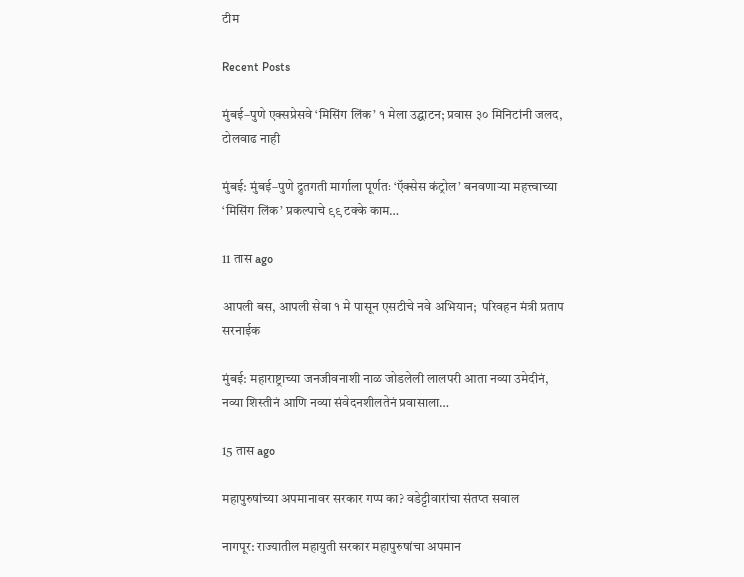टीम

Recent Posts

मुंबई–पुणे एक्सप्रेसवे ‘मिसिंग लिंक’ १ मेला उद्घाटन; प्रवास ३० मिनिटांनी जलद, टोलवाढ नाही

मुंबई: मुंबई–पुणे द्रुतगती मार्गाला पूर्णतः ‘ऍक्सेस कंट्रोल’ बनवणाऱ्या महत्त्वाच्या ‘मिसिंग लिंक’ प्रकल्पाचे ९९ टक्के काम…

11 तास ago

आपली बस, आपली सेवा १ मे पासून एसटीचे नवे अभियान;  परिवहन मंत्री प्रताप सरनाईक

मुंबई: महाराष्ट्राच्या जनजीवनाशी नाळ जोडलेली लालपरी आता नव्या उमेदीनं, नव्या शिस्तीनं आणि नव्या संवेदनशीलतेनं प्रवासाला…

15 तास ago

महापुरुषांच्या अपमानावर सरकार गप्प का? वडेट्टीवारांचा संतप्त सवाल

नागपूर: राज्यातील महायुती सरकार महापुरुषांचा अपमान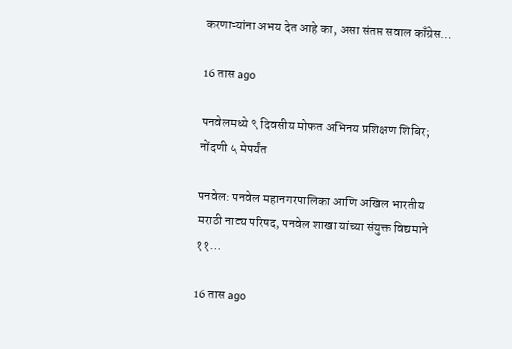करणाऱ्यांना अभय देत आहे का, असा संतप्त सवाल काँग्रेस…

16 तास ago

पनवेलमध्ये ९ दिवसीय मोफत अभिनय प्रशिक्षण शिबिर; नोंदणी ५ मेपर्यंत

पनवेल: पनवेल महानगरपालिका आणि अखिल भारतीय मराठी नाट्य परिषद, पनवेल शाखा यांच्या संयुक्त विद्यमाने ११…

16 तास ago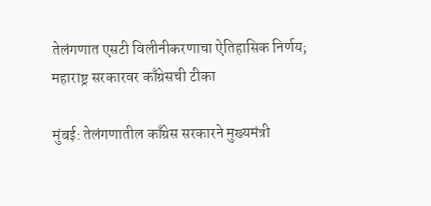तेलंगणात एसटी विलीनीकरणाचा ऐतिहासिक निर्णय; महाराष्ट्र सरकारवर काँग्रेसची टीका

मुंबई: तेलंगणातील काँग्रेस सरकारने मुख्यमंत्री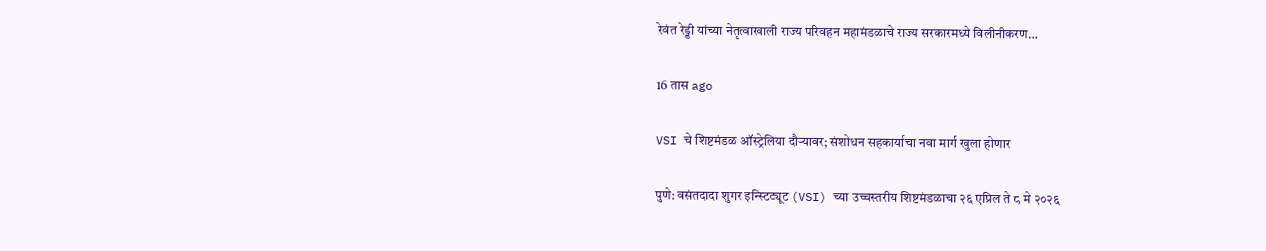रेवंत रेड्डी यांच्या नेतृत्वाखाली राज्य परिवहन महामंडळाचे राज्य सरकारमध्ये विलीनीकरण…

16 तास ago

VSI चे शिष्टमंडळ ऑस्ट्रेलिया दौऱ्यावर; संशोधन सहकार्याचा नवा मार्ग खुला होणार

पुणे: वसंतदादा शुगर इन्स्टिट्यूट (VSI) च्या उच्चस्तरीय शिष्टमंडळाचा २६ एप्रिल ते ८ मे २०२६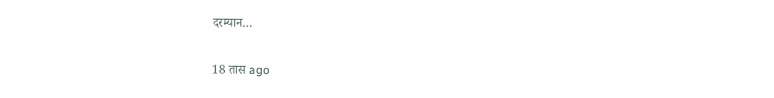दरम्यान…

18 तास ago